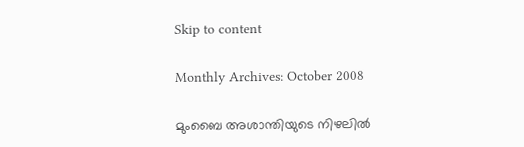Skip to content

Monthly Archives: October 2008

മുംബൈ അശാന്തിയുടെ നിഴലില്‍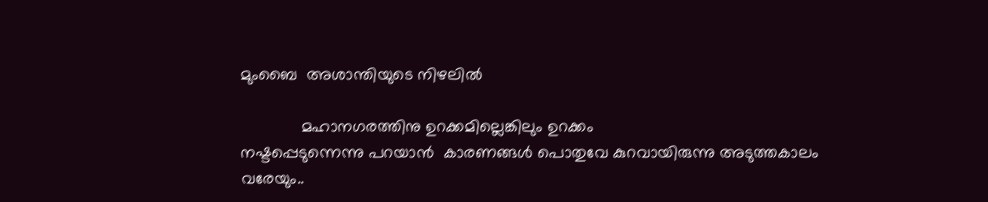മുംബൈ  അശാന്തിയുടെ നിഴലില്‍

             മഹാനഗരത്തിനു ഉറക്കമില്ലെങ്കിലും ഉറക്കം
നഷ്ടപ്പെടുന്നെന്നു പറയാന്‍  കാരണങ്ങള്‍ പൊതുവേ കുറവായിരുന്നു അടുത്തകാലം
വരേയും..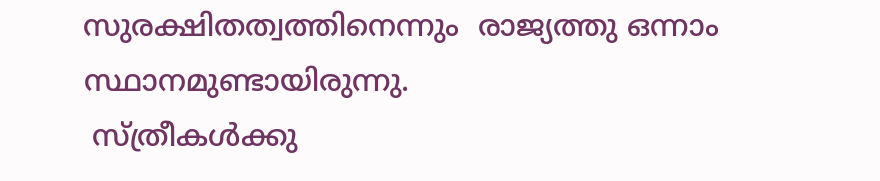സുരക്ഷിതത്വത്തിനെന്നും  രാജ്യത്തു ഒന്നാം സ്ഥാനമുണ്ടായിരുന്നു.
 സ്ത്രീകള്‍ക്കു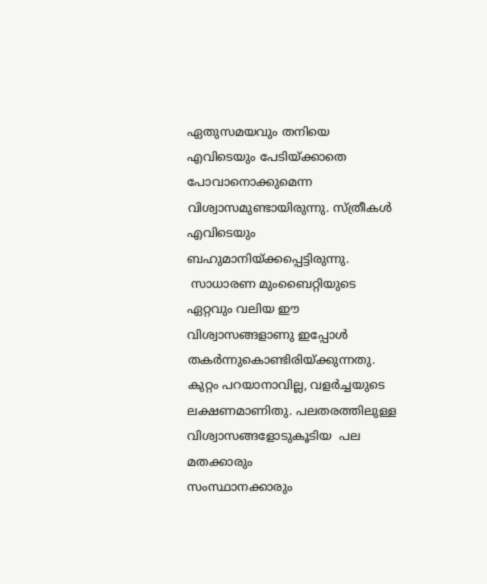ഏതുസമയവും തനിയെ എവിടെയും പേടിയ്ക്കാതെ പോവാനൊക്കുമെന്ന
വിശ്വാസമുണ്ടായിരുന്നു. സ്ത്രീകള്‍ എവിടെയും ബഹുമാനിയ്ക്കപ്പെട്ടിരുന്നു.
 സാധാരണ മുംബൈറ്റിയുടെ ഏറ്റവും വലിയ ഈ വിശ്വാസങ്ങളാണു ഇപ്പോള്‍
തകര്‍ന്നുകൊണ്ടിരിയ്ക്കുന്നതു. കുറ്റം പറയാനാവില്ല, വളര്‍ച്ചയുടെ
ലക്ഷണമാണിതു. പലതരത്തിലുള്ള വിശ്വാസങ്ങളോടുകൂടിയ  പല മതക്കാരും
സംസ്ഥാനക്കാരും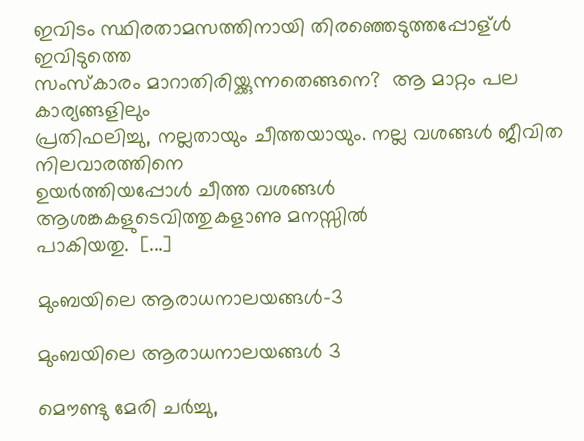ഇവിടം സ്ഥിരതാമസത്തിനായി തിരഞ്ഞെടുത്തപ്പോള്ള്‍ ഇവിടുത്തെ
സംസ്കാരം മാറാതിരിയ്ക്കുന്നതെങ്ങനെ?  ആ മാറ്റം പല കാര്യങ്ങളിലും
പ്രതിഫലിച്ചു, നല്ലതായും ചീത്തയായും. നല്ല വശങ്ങള്‍ ജീവിത നിലവാരത്തിനെ
ഉയര്‍ത്തിയപ്പോള്‍ ചീത്ത വശങ്ങള്‍ ആശങ്കകളുടെവിത്തുകളാണു മനസ്സില്‍
പാകിയതു.  [...]

മുംബയിലെ ആരാധനാലയങ്ങള്‍-3

മുംബയിലെ ആരാധനാലയങ്ങള്‍ 3

മൌണ്ടു മേരി ചര്‍ച്ചു,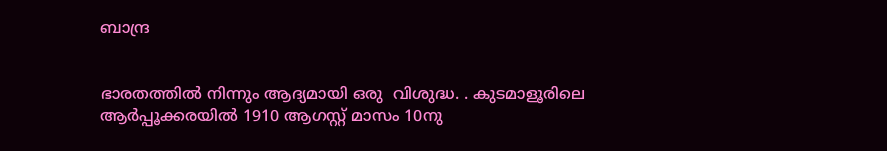ബാന്ദ്ര


ഭാരതത്തില്‍ നിന്നും ആദ്യമായി ഒരു  വിശുദ്ധ. . കുടമാളൂരിലെ ആര്‍പ്പൂക്കരയില്‍ 1910 ആഗസ്റ്റ് മാസം 10നു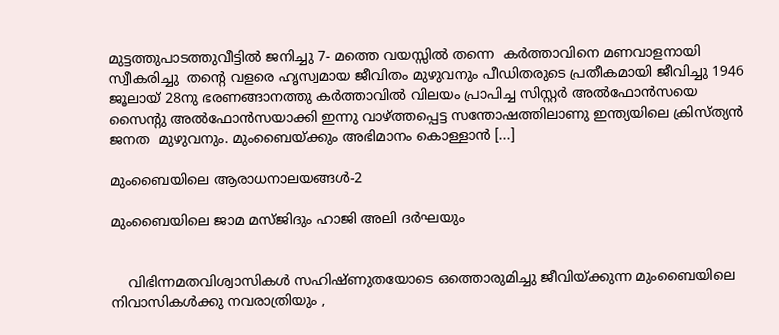മുട്ടത്തുപാടത്തുവീട്ടില്‍ ജനിച്ചു 7- മത്തെ വയസ്സില്‍ തന്നെ  കര്‍ത്താവിനെ മണവാളനായി സ്വീകരിച്ചു  തന്റെ വളരെ ഹൃസ്വമായ ജീവിതം മുഴുവനും പീഡിതരുടെ പ്രതീകമായി ജീവിച്ചു 1946 ജൂലായ് 28നു ഭരണങ്ങാനത്തു കര്‍ത്താവില്‍ വിലയം പ്രാപിച്ച സിസ്റ്റര്‍ അല്‍ഫോന്‍സയെ സൈന്റു അല്‍ഫോന്‍സയാക്കി ഇന്നു വാഴ്ത്തപ്പെട്ട സന്തോഷത്തിലാണു ഇന്ത്യയിലെ ക്രിസ്ത്യന്‍ ജനത  മുഴുവനും. മുംബൈയ്ക്കും അഭിമാനം കൊള്ളാന്‍ [...]

മുംബൈയിലെ ആരാധനാലയങ്ങള്‍-2

മുംബൈയിലെ ജാമ മസ്ജിദും ഹാജി അലി ദര്‍ഘയും


    വിഭിന്നമതവിശ്വാസികള്‍ സഹിഷ്ണുതയോടെ ഒത്തൊരുമിച്ചു ജീവിയ്ക്കുന്ന മുംബൈയിലെ നിവാസികള്‍ക്കു നവരാത്രിയും ,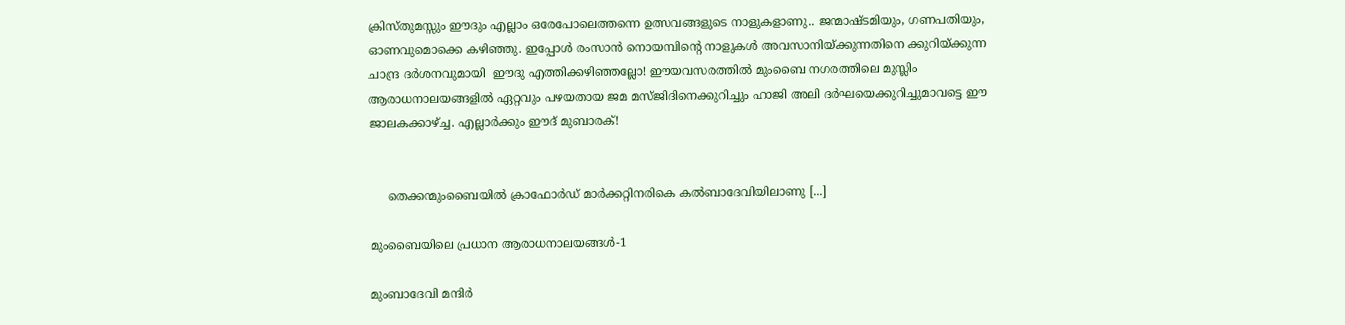ക്രിസ്തുമസ്സും ഈദും എല്ലാം ഒരേപോലെത്തന്നെ ഉത്സവങ്ങളുടെ നാളുകളാണു.. ജന്മാഷ്ടമിയും, ഗണപതിയും, ഓണവുമൊക്കെ കഴിഞ്ഞു. ഇപ്പോള്‍ രംസാന്‍ നൊയമ്പിന്റെ നാളുകള്‍ അവസാനിയ്ക്കുന്നതിനെ ക്കുറിയ്ക്കുന്ന ചാന്ദ്ര ദര്‍ശനവുമായി  ഈദു എത്തിക്കഴിഞ്ഞല്ലോ! ഈയവസരത്തില്‍ മുംബൈ നഗരത്തിലെ മുസ്ലിം ആരാധനാലയങ്ങളില്‍ ഏറ്റവും പഴയതായ ജമ മസ്ജിദിനെക്കുറിച്ചും ഹാജി അലി ദര്‍ഘയെക്കുറിച്ചുമാവട്ടെ ഈ ജാലകക്കാഴ്ച്ച. എല്ലാര്‍ക്കും ഈദ് മുബാരക്!


     തെക്കന്മുംബൈയില്‍ ക്രാഫോര്‍ഡ് മാര്‍ക്കറ്റിനരികെ കല്‍ബാദേവിയിലാണു [...]

മുംബൈയിലെ പ്രധാന ആരാധനാലയങ്ങള്‍-1

മുംബാദേവി മന്ദിര്‍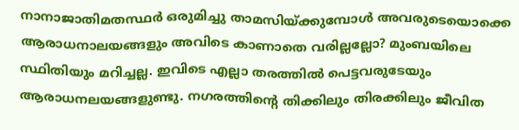നാനാജാതിമതസ്ഥര്‍ ഒരുമിച്ചു താമസിയ്ക്കുമ്പോള്‍ അവരുടെയൊക്കെ ആരാധനാലയങ്ങളും അവിടെ കാണാതെ വരില്ലല്ലോ? മുംബയിലെ സ്ഥിതിയും മറിച്ചല്ല. ഇവിടെ എല്ലാ തരത്തില്‍ പെട്ടവരുടേയും ആരാധനലയങ്ങളുണ്ടു. നഗരത്തിന്റെ തിക്കിലും തിരക്കിലും ജീവിത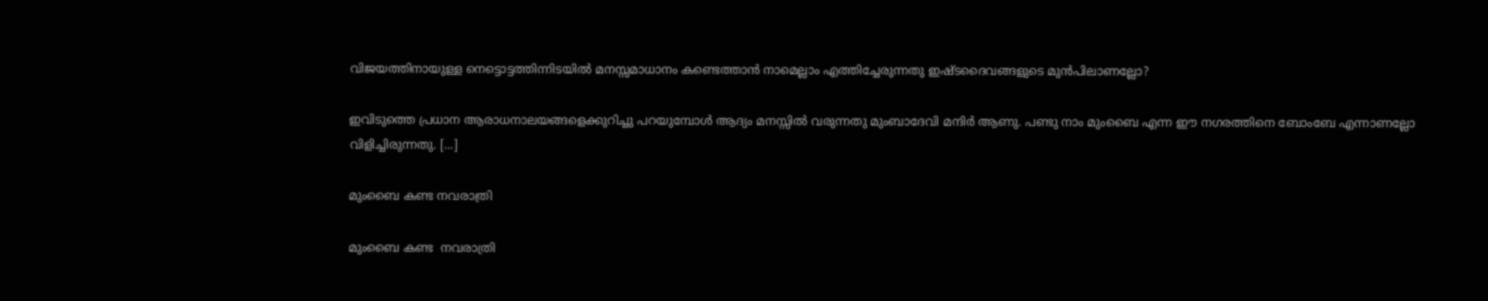വിജയത്തിനായുള്ള നെട്ടൊട്ടത്തിന്നിടയില്‍ മനസ്സമാധാനം കണ്ടെത്താന്‍ നാമെല്ലാം എത്തിച്ചേരുന്നതു ഇഷ്ടദൈവങ്ങളുടെ മുന്‍പിലാണല്ലോ?

ഇവിടുത്തെ പ്രധാന ആരാധനാലയങ്ങളെക്കുറിച്ചു പറയുമ്പോള്‍ ആദ്യം മനസ്സില്‍ വരുന്നതു മുംബാദേവി മന്ദിര്‍ ആണു. പണ്ടു നാം മുംബൈ എന്ന ഈ നഗരത്തിനെ ബോംബേ എന്നാണല്ലോ വിളിച്ചിരുന്നതു. [...]

മുംബൈ കണ്ട നവരാത്രി

മുംബൈ കണ്ട  നവരാത്രി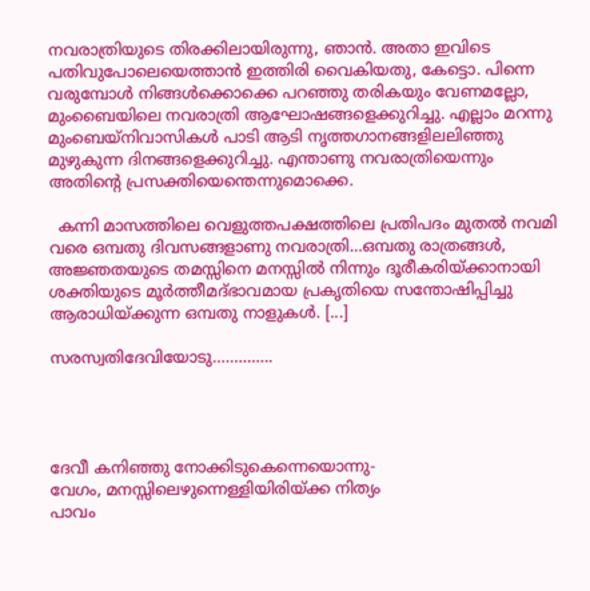നവരാത്രിയുടെ തിരക്കിലായിരുന്നു, ഞാന്‍. അതാ ഇവിടെ പതിവുപോലെയെത്താന്‍ ഇത്തിരി വൈകിയതു, കേട്ടൊ. പിന്നെ വരുമ്പോള്‍ നിങ്ങള്‍ക്കൊക്കെ പറഞ്ഞു തരികയും വേണമല്ലോ, മുംബൈയിലെ നവരാത്രി ആഘോഷങ്ങളെക്കുറിച്ചു. എല്ലാം മറന്നു മുംബെയ്നിവാസികള്‍ പാടി ആടി നൃത്തഗാനങ്ങളിലലിഞ്ഞു മുഴുകുന്ന ദിനങ്ങളെക്കുറിച്ചു. എന്താണു നവരാത്രിയെന്നും അതിന്റെ പ്രസക്തിയെന്തെന്നുമൊക്കെ.

  കന്നി മാസത്തിലെ വെളുത്തപക്ഷത്തിലെ പ്രതിപദം മുതല്‍ നവമി വരെ ഒമ്പതു ദിവസങ്ങളാണു നവരാത്രി…ഒമ്പതു രാത്രങ്ങള്‍, അജ്ഞതയുടെ തമസ്സിനെ മനസ്സില്‍ നിന്നും ദൂരീകരിയ്ക്കാനായി ശക്തിയുടെ മൂര്‍ത്തീമദ്ഭാവമായ പ്രകൃതിയെ സന്തോഷിപ്പിച്ചു ആരാധിയ്ക്കുന്ന ഒമ്പതു നാളുകള്‍. [...]

സരസ്വതിദേവിയോടു…………..




ദേവീ കനിഞ്ഞു നോക്കിടുകെന്നെയൊന്നു-
വേഗം, മനസ്സിലെഴുന്നെള്ളിയിരിയ്ക്ക നിത്യം
പാവം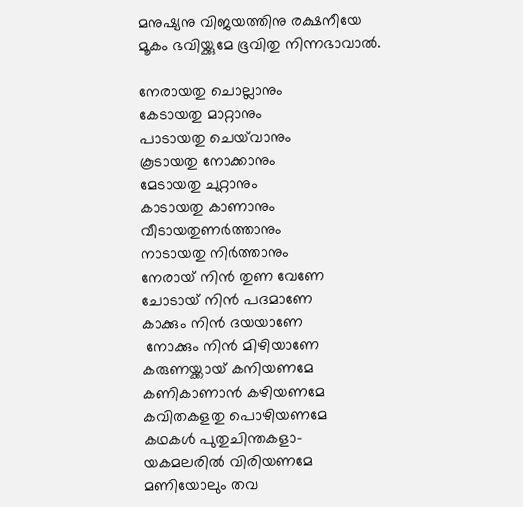മനുഷ്യനു വിജയത്തിനു രക്ഷനീയേ
മൂകം ഭവിയ്ക്കുമേ ഭൂവിതു നിന്നഭാവാല്‍.

നേരായതു ചൊല്ലാനും
കേടായതു മാറ്റാനും
പാടായതു ചെയ്‌വാനും
കൂടായതു നോക്കാനും
മേടായതു ചുറ്റാനും
കാടായതു കാണാനും
വീടായതുണര്‍ത്താനും
നാടായതു നിര്‍ത്താനും
നേരായ് നിന്‍ തുണ വേണേ
ചോടായ് നിന്‍ പദമാണേ
കാക്കും നിന്‍ ദയയാണേ
 നോക്കും നിന്‍ മിഴിയാണേ
കരുണയ്ക്കായ് കനിയണമേ
കണികാണാന്‍ കഴിയണമേ
കവിതകളതു പൊഴിയണമേ
കഥകള്‍ പുതുചിന്തകളാ-
യകമലരില്‍ വിരിയണമേ
മണിയോലും തവ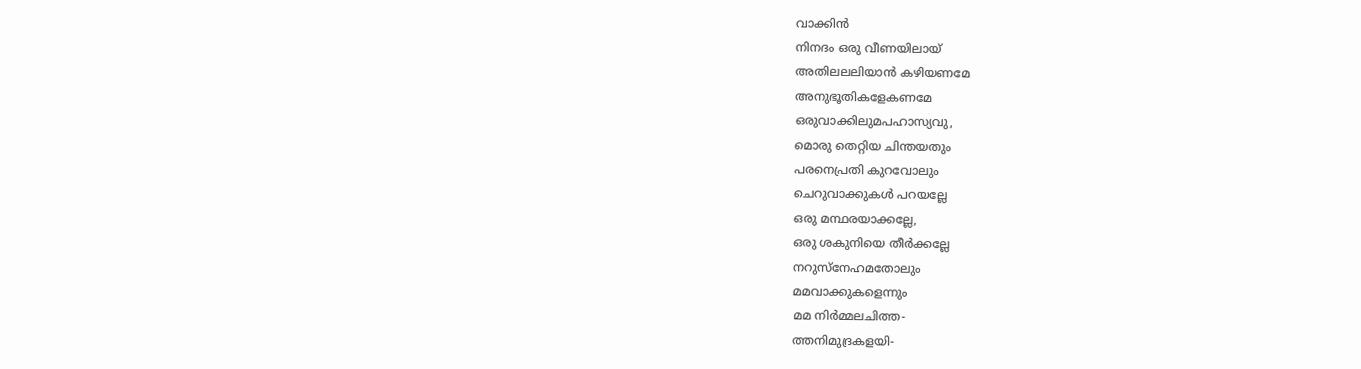വാക്കിന്‍
നിനദം ഒരു വീണയിലായ്
അതിലലലിയാന്‍ കഴിയണമേ
അനുഭൂതികളേകണമേ
ഒരുവാക്കിലുമപഹാസ്യവു,
മൊരു തെറ്റിയ ചിന്തയതും
പരനെപ്രതി കുറവോലും
ചെറുവാക്കുകള്‍ പറയല്ലേ
ഒരു മന്ഥരയാക്കല്ലേ,
ഒരു ശകുനിയെ തീര്‍ക്കല്ലേ
നറുസ്നേഹമതോലും
മമവാക്കുകളെന്നും
മമ നിര്‍മ്മലചിത്ത-
ത്തനിമുദ്രകളയി-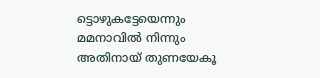ട്ടൊഴുകട്ടേയെന്നും
മമനാവില്‍ നിന്നും
അതിനായ് തുണയേകൂ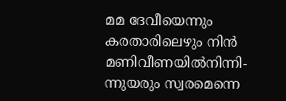മമ ദേവീയെന്നും
കരതാ‍രിലെഴും നിന്‍
മണിവീണയില്‍നിന്നി-
ന്നുയരും സ്വരമെന്നെ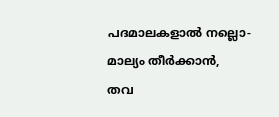പദമാലകളാല്‍ നല്ലൊ-
മാല്യം തീര്‍ക്കാന്‍,
തവ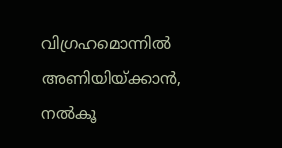വിഗ്രഹമൊന്നില്‍
അണിയിയ്ക്കാന്‍, നല്‍കൂ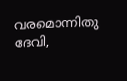വരമൊന്നിതു ദേവി,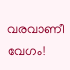വരവാണീ വേഗം!